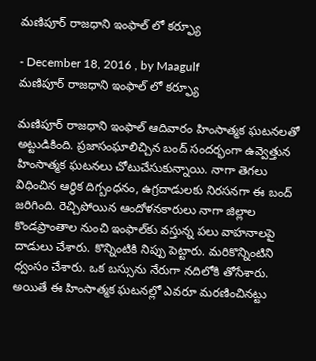మణిపూర్‌ రాజధాని ఇంఫాల్‌ లో కర్ఫ్యూ

- December 18, 2016 , by Maagulf
మణిపూర్‌ రాజధాని ఇంఫాల్‌ లో కర్ఫ్యూ

మణిపూర్‌ రాజధాని ఇంఫాల్‌ ఆదివారం హింసాత్మక ఘటనలతో అట్టుడికింది. ప్రజాసంఘాలిచ్చిన బంద్‌ సందర్భంగా ఉవ్వెత్తున హింసాత్మక ఘటనలు చోటుచేసుకున్నాయి. నాగా తెగలు విధించిన ఆర్థిక దిగ్బంధనం, ఉగ్రదాడులకు నిరసనగా ఈ బంద్ జరిగింది. రెచ్చిపోయిన ఆందోళనకారులు నాగా జిల్లాల కొండప్రాంతాల నుంచి ఇంఫాల్‌కు వస్తున్న పలు వాహనాలపై దాడులు చేశారు. కొన్నింటికి నిప్పు పెట్టారు. మరికొన్నింటిని ధ్వంసం చేశారు. ఒక బస్సును నేరుగా నదిలోకి తోసేశారు. అయితే ఈ హింసాత్మక ఘటనల్లో ఎవరూ మరణించినట్టు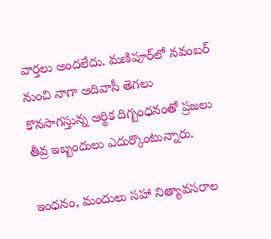వార్తలు అందలేదు. మణిపూర్‌లో నవంబర్ నుంచి నాగా ఆదివాసీ తెగలు కొనసాగస్తున్న ఆర్థిక దిగ్బంధనంతో ప్రజలు తీవ్ర ఇబ్బందులు ఎదుర్కొంటున్నారు.

ఇంధనం, మందులు సహా నిత్యావసరాల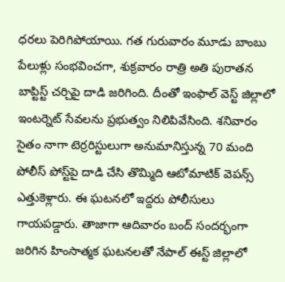ధరలు పెరిగిపోయాయి. గత గురువారం మూడు బాంబు పేలుళ్లు సంభవించగా, శుక్రవారం రాత్రి అతి పురాతన బాప్టిస్ట్ చర్చిపై దాడి జరిగింది. దీంతో ఇంఫాల్ వెస్ట్ జిల్లాలో ఇంటర్నెట్‌ సేవలను ప్రభుత్వం నిలిపివేసింది. శనివారం సైతం నాగా టెర్రరిస్టులుగా అనుమానిస్తున్న 70 మంది పోలీస్ పోస్ట్‌పై దాడి చేసి తొమ్మిది ఆటోమాటిక్ వెపన్స్‌ ఎత్తుకెళ్లారు. ఈ ఘటనలో ఇద్దరు పోలీసులు గాయపడ్డారు. తాజాగా ఆదివారం బంద్ సందర్భంగా జరిగిన హింసాత్మక ఘటనలతో నేపాల్ ఈస్ట్ జిల్లాలో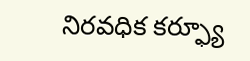నిరవధిక కర్ఫ్యూ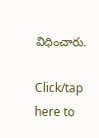విధించారు.

Click/tap here to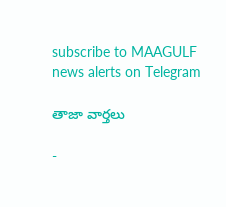subscribe to MAAGULF news alerts on Telegram

తాజా వార్తలు

-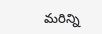మరిన్ని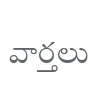వార్తలు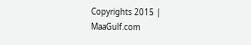Copyrights 2015 | MaaGulf.com